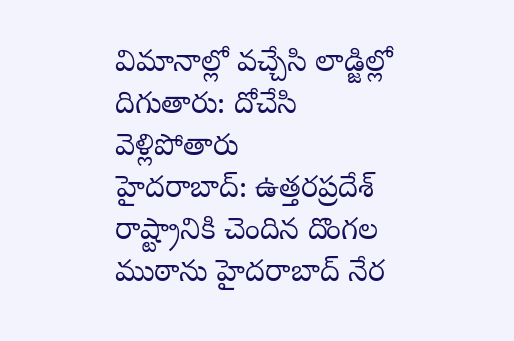విమానాల్లో వచ్చేసి లాడ్జిల్లో దిగుతారు: దోచేసి వెళ్లిపోతారు
హైదరాబాద్: ఉత్తరప్రదేశ్ రాష్ట్రానికి చెందిన దొంగల ముఠాను హైదరాబాద్ నేర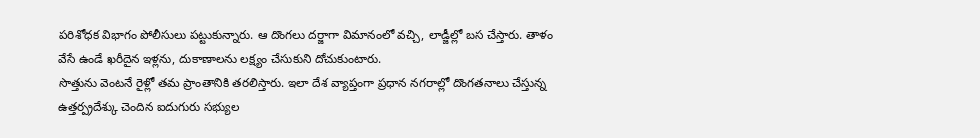పరిశోధక విభాగం పోలీసులు పట్టుకున్నారు. ఆ దొంగలు దర్జాగా విమానంలో వచ్చి, లాడ్జీల్లో బస చేస్తారు. తాళం వేసే ఉండే ఖరీదైన ఇళ్లను, దుకాణాలను లక్ష్యం చేసుకుని దోచుకుంటారు.
సొత్తును వెంటనే రైళ్లో తమ ప్రాంతానికి తరలిస్తారు. ఇలా దేశ వ్యాప్తంగా ప్రధాన నగరాల్లో దొంగతనాలు చేస్తున్న ఉత్తర్ప్రదేశ్కు చెందిన ఐదుగురు సభ్యుల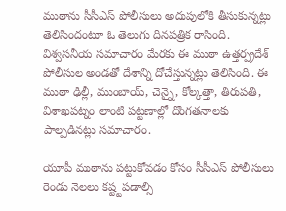ముఠాను సీసీఎస్ పోలీసులు అదుపులోకి తీసుకున్నట్లు తెలిసిందంటూ ఓ తెలుగు దినపత్రిక రాసింది.
విశ్వసనీయ సమాచారం మేరకు ఈ ముఠా ఉత్తర్ప్రదేశ్ పోలీసుల అండతో దేశాన్ని దోచేస్తున్నట్లు తెలిసింది. ఈ ముఠా ఢిల్లీ, ముంబాయ్, చెన్నై, కోల్కత్తా, తిరుపతి, విశాఖపట్నం లాంటి పట్టణాల్లో దొంగతనాలకు పాల్పడినట్లు సమాచారం.

యూపీ ముఠాను పట్టుకోవడం కోసం సీసీఎస్ పోలీసులు రెండు నెలలు కష్ట్టపడాల్సి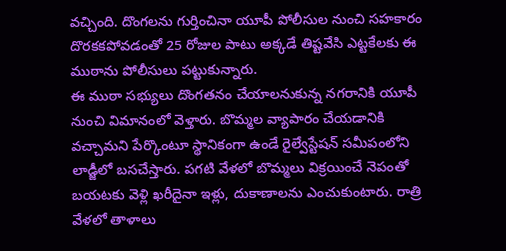వచ్చింది. దొంగలను గుర్తించినా యూపీ పోలీసుల నుంచి సహకారం దొరకకపోవడంతో 25 రోజుల పాటు అక్కడే తిష్టవేసి ఎట్టకేలకు ఈ ముఠాను పోలీసులు పట్టుకున్నారు.
ఈ ముఠా సభ్యులు దొంగతనం చేయాలనుకున్న నగరానికి యూపీ నుంచి విమానంలో వెళ్తారు. బొమ్మల వ్యాపారం చేయడానికి వచ్చామని పేర్కొంటూ స్థానికంగా ఉండే రైల్వేస్టేషన్ సమీపంలోని లాడ్జీలో బసచేస్తారు. పగటి వేళలో బొమ్మలు విక్రయించే నెపంతో బయటకు వెళ్లి ఖరీదైనా ఇళ్లు, దుకాణాలను ఎంచుకుంటారు. రాత్రి వేళలో తాళాలు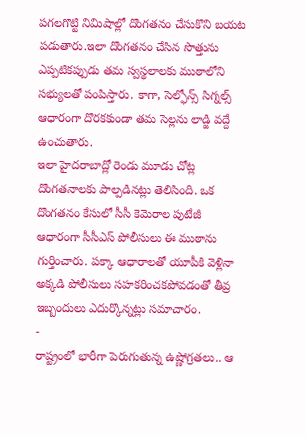పగలగొట్టి నిమిషాల్లో దొంగతనం చేసుకొని బయట పడుతారు.ఇలా దొంగతనం చేసిన సొత్తును ఎప్పటికప్పుడు తమ స్వస్థలాలకు ముఠాలోని సభ్యులతో పంపిస్తారు. కాగా, సెల్ఫోన్స్ సిగ్నల్స్ ఆధారంగా దొరకకుండా తమ సెల్లను లాడ్జి వద్దే ఉంచుతారు.
ఇలా హైదరాబాద్లో రెండు మూడు చోట్ల దొంగతనాలకు పాల్పడినట్లు తెలిసింది. ఒక దొంగతనం కేసులో సీసీ కెమెరాల పుటేజీ ఆధారంగా సీసీఎస్ పోలీసులు ఈ ముఠాను గుర్తించారు. పక్కా ఆధారాలతో యూపీకి వెళ్లినా అక్కడి పోలీసులు సహకరించకపోవడంతో తీవ్ర ఇబ్బందులు ఎదుర్కొన్నట్లు సమాచారం.
-
రాష్ట్రంలో భారీగా పెరుగుతున్న ఉష్ణోగ్రతలు.. ఆ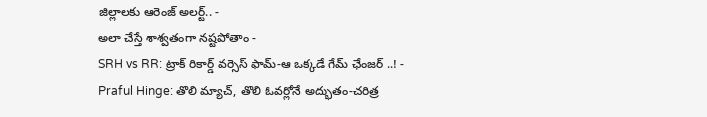జిల్లాలకు ఆరెంజ్ అలర్ట్.. -
అలా చేస్తే శాశ్వతంగా నష్టపోతాం -
SRH vs RR: ట్రాక్ రికార్డ్ వర్సెస్ ఫామ్-ఆ ఒక్కడే గేమ్ ఛేంజర్ ..! -
Praful Hinge: తొలి మ్యాచ్, తొలి ఓవర్లోనే అద్భుతం-చరిత్ర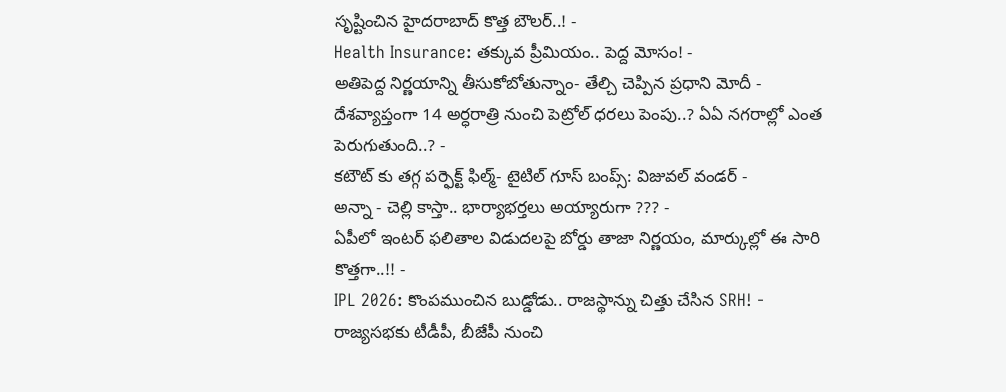సృష్టించిన హైదరాబాద్ కొత్త బౌలర్..! -
Health Insurance: తక్కువ ప్రీమియం.. పెద్ద మోసం! -
అతిపెద్ద నిర్ణయాన్ని తీసుకోబోతున్నాం- తేల్చి చెప్పిన ప్రధాని మోదీ -
దేశవ్యాప్తంగా 14 అర్ధరాత్రి నుంచి పెట్రోల్ ధరలు పెంపు..? ఏఏ నగరాల్లో ఎంత పెరుగుతుంది..? -
కటౌట్ కు తగ్గ పర్ఫెక్ట్ ఫిల్మ్- టైటిల్ గూస్ బంప్స్: విజువల్ వండర్ -
అన్నా - చెల్లి కాస్తా.. భార్యాభర్తలు అయ్యారుగా ??? -
ఏపీలో ఇంటర్ ఫలితాల విడుదలపై బోర్డు తాజా నిర్ణయం, మార్కుల్లో ఈ సారి కొత్తగా..!! -
IPL 2026: కొంపముంచిన బుడ్డోడు.. రాజస్థాన్ను చిత్తు చేసిన SRH! -
రాజ్యసభకు టీడీపీ, బీజేపీ నుంచి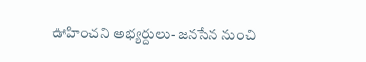ఊహించని అభ్యర్దులు- జనసేన నుంచి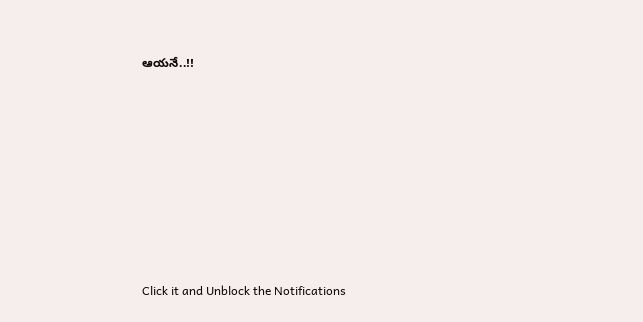ఆయనే..!!












Click it and Unblock the Notifications